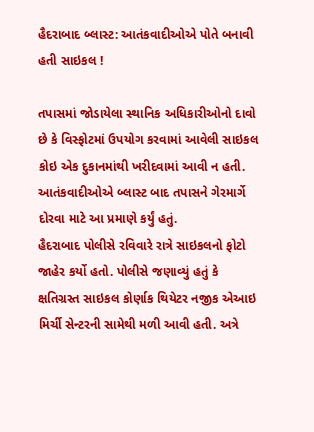હૈદરાબાદ બ્લાસ્ટ: આતંકવાદીઓએ પોતે બનાવી હતી સાઇકલ !

તપાસમાં જોડાયેલા સ્થાનિક અધિકારીઓનો દાવો છે કે વિસ્ફોટમાં ઉપયોગ કરવામાં આવેલી સાઇકલ કોઇ એક દુકાનમાંથી ખરીદવામાં આવી ન હતી. આતંકવાદીઓએ બ્લાસ્ટ બાદ તપાસને ગેરમાર્ગે દોરવા માટે આ પ્રમાણે કર્યું હતું.
હૈદરાબાદ પોલીસે રવિવારે રાત્રે સાઇકલનો ફોટો જાહેર કર્યો હતો. પોલીસે જણાવ્યું હતું કે ક્ષતિગ્રસ્ત સાઇકલ કોર્ણાક થિયેટર નજીક એઆઇ મિર્ચી સેન્ટરની સામેથી મળી આવી હતી. અત્રે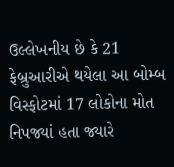ઉલ્લેખનીય છે કે 21 ફેબ્રુઆરીએ થયેલા આ બોમ્બ વિસ્ફોટમાં 17 લોકોના મોત નિપજ્યાં હતા જ્યારે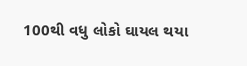100થી વધુ લોકો ઘાયલ થયા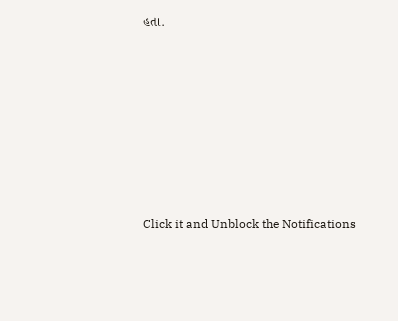હતા.












Click it and Unblock the Notifications